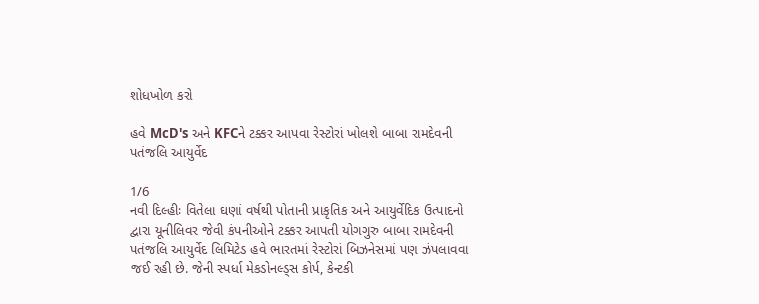શોધખોળ કરો

હવે McD's અને KFCને ટક્કર આપવા રેસ્ટોરાં ખોલશે બાબા રામદેવની પતંજલિ આયુર્વેદ

1/6
નવી દિલ્હીઃ વિતેલા ઘણાં વર્ષથી પોતાની પ્રાકૃતિક અને આયુર્વેદિક ઉત્પાદનો દ્વારા યૂનીલિવર જેવી કંપનીઓને ટક્કર આપતી યોગગુરુ બાબા રામદેવની પતંજલિ આયુર્વેદ લિમિટેડ હવે ભારતમાં રેસ્ટોરાં બિઝનેસમાં પણ ઝંપલાવવા જઈ રહી છે. જેની સ્પર્ધા મેકડોનલ્ડ્સ કોર્પ, કેન્ટકી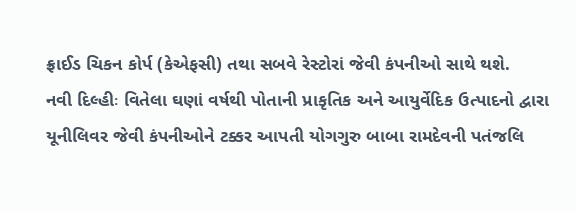ફ્રાઈડ ચિકન કોર્પ (કેએફસી) તથા સબવે રેસ્ટોરાં જેવી કંપનીઓ સાથે થશે.
નવી દિલ્હીઃ વિતેલા ઘણાં વર્ષથી પોતાની પ્રાકૃતિક અને આયુર્વેદિક ઉત્પાદનો દ્વારા યૂનીલિવર જેવી કંપનીઓને ટક્કર આપતી યોગગુરુ બાબા રામદેવની પતંજલિ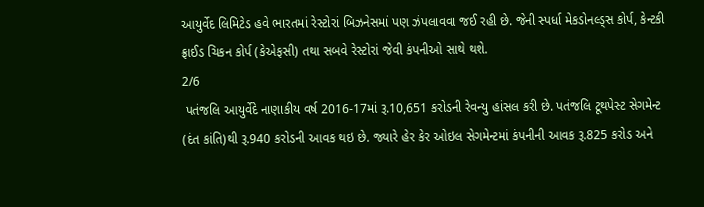આયુર્વેદ લિમિટેડ હવે ભારતમાં રેસ્ટોરાં બિઝનેસમાં પણ ઝંપલાવવા જઈ રહી છે. જેની સ્પર્ધા મેકડોનલ્ડ્સ કોર્પ, કેન્ટકી ફ્રાઈડ ચિકન કોર્પ (કેએફસી) તથા સબવે રેસ્ટોરાં જેવી કંપનીઓ સાથે થશે.
2/6
 પતંજલિ આયુર્વેદે નાણાકીય વર્ષ 2016-17માં રૂ.10,651 કરોડની રેવન્યુ હાંસલ કરી છે. પતંજલિ ટૂથપેસ્ટ સેગમેન્ટ (દંત કાંતિ)થી રૂ.940 કરોડની આવક થઇ છે. જ્યારે હેર કેર ઓઇલ સેગમેન્ટમાં કંપનીની આવક રૂ.825 કરોડ અને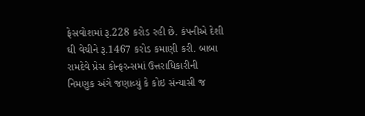ફેસવોશમાં રૂ.228 કરોડ રહી છે. કંપનીએ દેશી ઘી વેચીને રૂ.1467 કરોડ કમાણી કરી. બાબા રામદેવે પ્રેસ કોન્ફરન્સમાં ઉત્તરાધિકારીની નિમણુક અંગે જણાવ્યું કે કોઇ સંન્યાસી જ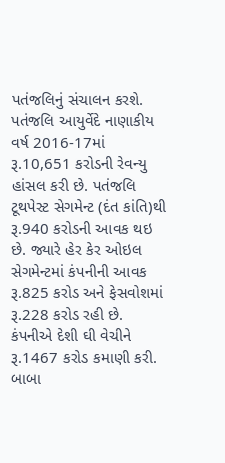પતંજલિનું સંચાલન કરશે.
પતંજલિ આયુર્વેદે નાણાકીય વર્ષ 2016-17માં રૂ.10,651 કરોડની રેવન્યુ હાંસલ કરી છે. પતંજલિ ટૂથપેસ્ટ સેગમેન્ટ (દંત કાંતિ)થી રૂ.940 કરોડની આવક થઇ છે. જ્યારે હેર કેર ઓઇલ સેગમેન્ટમાં કંપનીની આવક રૂ.825 કરોડ અને ફેસવોશમાં રૂ.228 કરોડ રહી છે. કંપનીએ દેશી ઘી વેચીને રૂ.1467 કરોડ કમાણી કરી. બાબા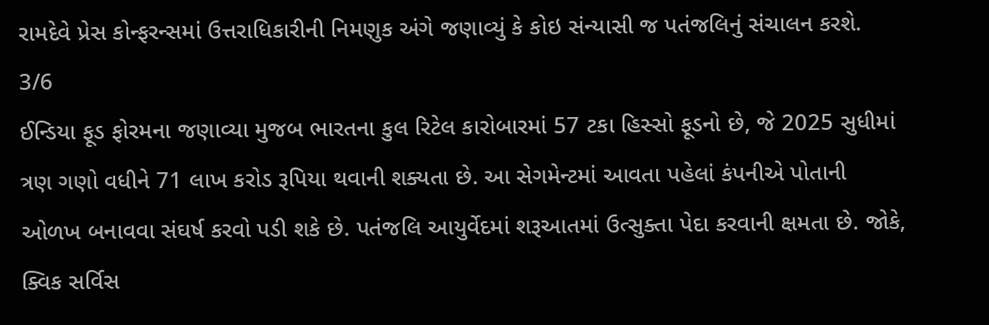રામદેવે પ્રેસ કોન્ફરન્સમાં ઉત્તરાધિકારીની નિમણુક અંગે જણાવ્યું કે કોઇ સંન્યાસી જ પતંજલિનું સંચાલન કરશે.
3/6
ઈન્ડિયા ફૂડ ફોરમના જણાવ્યા મુજબ ભારતના કુલ રિટેલ કારોબારમાં 57 ટકા હિસ્સો ફૂડનો છે, જે 2025 સુધીમાં ત્રણ ગણો વધીને 71 લાખ કરોડ રૂપિયા થવાની શક્યતા છે. આ સેગમેન્ટમાં આવતા પહેલાં કંપનીએ પોતાની ઓળખ બનાવવા સંઘર્ષ કરવો પડી શકે છે. પતંજલિ આયુર્વેદમાં શરૂઆતમાં ઉત્સુક્તા પેદા કરવાની ક્ષમતા છે. જોકે, ક્વિક સર્વિસ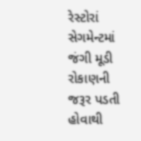રેસ્ટોરાં સેગમેન્ટમાં જંગી મૂડી રોકાણની જરૂર પડતી હોવાથી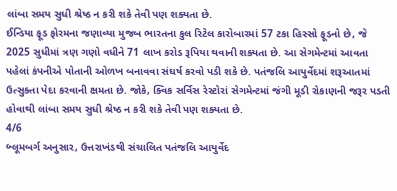લાંબા સમય સુધી શ્રેષ્ઠ ન કરી શકે તેવી પણ શક્યતા છે.
ઈન્ડિયા ફૂડ ફોરમના જણાવ્યા મુજબ ભારતના કુલ રિટેલ કારોબારમાં 57 ટકા હિસ્સો ફૂડનો છે, જે 2025 સુધીમાં ત્રણ ગણો વધીને 71 લાખ કરોડ રૂપિયા થવાની શક્યતા છે. આ સેગમેન્ટમાં આવતા પહેલાં કંપનીએ પોતાની ઓળખ બનાવવા સંઘર્ષ કરવો પડી શકે છે. પતંજલિ આયુર્વેદમાં શરૂઆતમાં ઉત્સુક્તા પેદા કરવાની ક્ષમતા છે. જોકે, ક્વિક સર્વિસ રેસ્ટોરાં સેગમેન્ટમાં જંગી મૂડી રોકાણની જરૂર પડતી હોવાથી લાંબા સમય સુધી શ્રેષ્ઠ ન કરી શકે તેવી પણ શક્યતા છે.
4/6
બ્લૂમબર્ગ અનુસાર, ઉત્તરાખંડથી સંચાલિત પતંજલિ આયુર્વેદ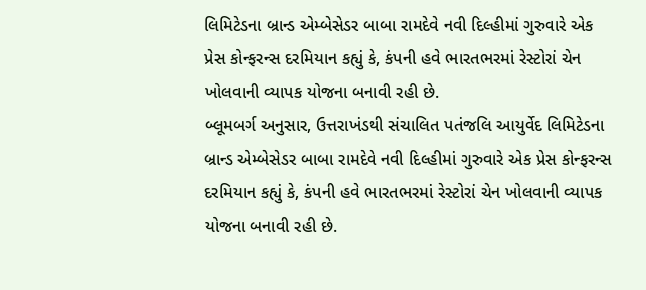લિમિટેડના બ્રાન્ડ એમ્બેસેડર બાબા રામદેવે નવી દિલ્હીમાં ગુરુવારે એક પ્રેસ કોન્ફરન્સ દરમિયાન કહ્યું કે, કંપની હવે ભારતભરમાં રેસ્ટોરાં ચેન ખોલવાની વ્યાપક યોજના બનાવી રહી છે.
બ્લૂમબર્ગ અનુસાર, ઉત્તરાખંડથી સંચાલિત પતંજલિ આયુર્વેદ લિમિટેડના બ્રાન્ડ એમ્બેસેડર બાબા રામદેવે નવી દિલ્હીમાં ગુરુવારે એક પ્રેસ કોન્ફરન્સ દરમિયાન કહ્યું કે, કંપની હવે ભારતભરમાં રેસ્ટોરાં ચેન ખોલવાની વ્યાપક યોજના બનાવી રહી છે.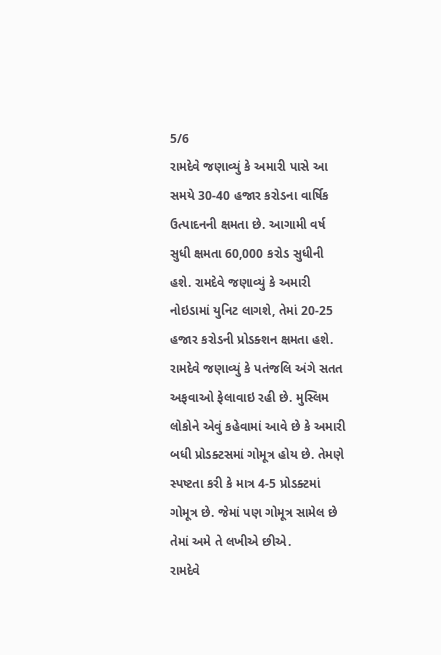5/6
રામદેવે જણાવ્યું કે અમારી પાસે આ સમયે 30-40 હજાર કરોડના વાર્ષિક ઉત્પાદનની ક્ષમતા છે. આગામી વર્ષ સુધી ક્ષમતા 60,000 કરોડ સુધીની હશે. રામદેવે જણાવ્યું કે અમારી નોઇડામાં યુનિટ લાગશે, તેમાં 20-25 હજાર કરોડની પ્રોડક્શન ક્ષમતા હશે. રામદેવે જણાવ્યું કે પતંજલિ અંગે સતત અફવાઓ ફેલાવાઇ રહી છે. મુસ્લિમ લોકોને એવું કહેવામાં આવે છે કે અમારી બધી પ્રોડક્ટસમાં ગોમૂત્ર હોય છે. તેમણે સ્પષ્ટતા કરી કે માત્ર 4-5 પ્રોડક્ટમાં ગોમૂત્ર છે. જેમાં પણ ગોમૂત્ર સામેલ છે તેમાં અમે તે લખીએ છીએ.
રામદેવે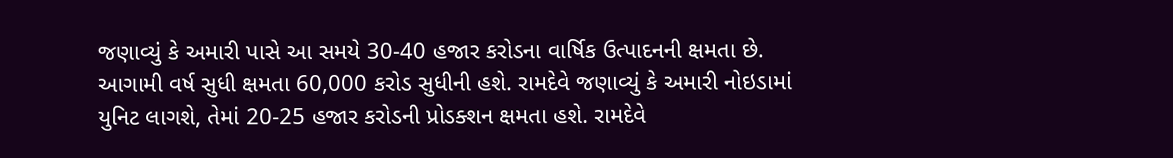જણાવ્યું કે અમારી પાસે આ સમયે 30-40 હજાર કરોડના વાર્ષિક ઉત્પાદનની ક્ષમતા છે. આગામી વર્ષ સુધી ક્ષમતા 60,000 કરોડ સુધીની હશે. રામદેવે જણાવ્યું કે અમારી નોઇડામાં યુનિટ લાગશે, તેમાં 20-25 હજાર કરોડની પ્રોડક્શન ક્ષમતા હશે. રામદેવે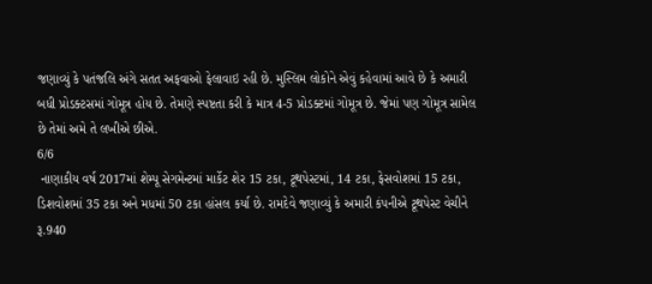જણાવ્યું કે પતંજલિ અંગે સતત અફવાઓ ફેલાવાઇ રહી છે. મુસ્લિમ લોકોને એવું કહેવામાં આવે છે કે અમારી બધી પ્રોડક્ટસમાં ગોમૂત્ર હોય છે. તેમણે સ્પષ્ટતા કરી કે માત્ર 4-5 પ્રોડક્ટમાં ગોમૂત્ર છે. જેમાં પણ ગોમૂત્ર સામેલ છે તેમાં અમે તે લખીએ છીએ.
6/6
 નાણાકીય વર્ષ 2017માં શેમ્પૂ સેગમેન્ટમાં માર્કેટ શેર 15 ટકા, ટૂથપેસ્ટમાં, 14 ટકા, ફેસવોશમાં 15 ટકા, ડિશવોશમાં 35 ટકા અને મધમાં 50 ટકા હાંસલ કર્યા છે. રામદેવે જણાવ્યું કે અમારી કંપનીએ ટૂથપેસ્ટ વેચીને રૂ.940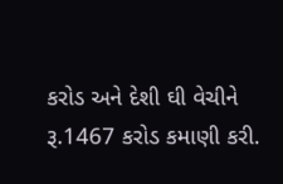કરોડ અને દેશી ઘી વેચીને રૂ.1467 કરોડ કમાણી કરી.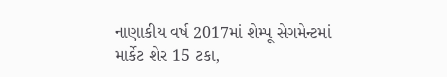નાણાકીય વર્ષ 2017માં શેમ્પૂ સેગમેન્ટમાં માર્કેટ શેર 15 ટકા,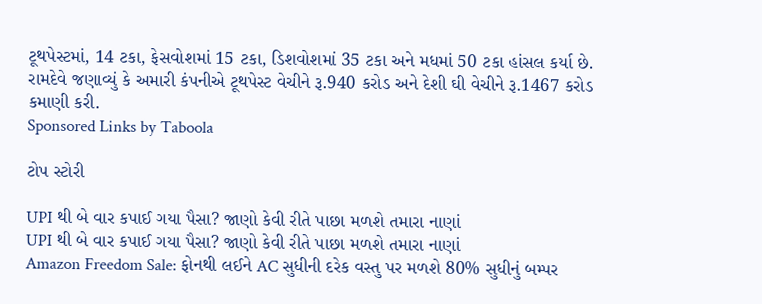ટૂથપેસ્ટમાં, 14 ટકા, ફેસવોશમાં 15 ટકા, ડિશવોશમાં 35 ટકા અને મધમાં 50 ટકા હાંસલ કર્યા છે. રામદેવે જણાવ્યું કે અમારી કંપનીએ ટૂથપેસ્ટ વેચીને રૂ.940 કરોડ અને દેશી ઘી વેચીને રૂ.1467 કરોડ કમાણી કરી.
Sponsored Links by Taboola

ટોપ સ્ટોરી

UPI થી બે વાર કપાઈ ગયા પૈસા? જાણો કેવી રીતે પાછા મળશે તમારા નાણાં
UPI થી બે વાર કપાઈ ગયા પૈસા? જાણો કેવી રીતે પાછા મળશે તમારા નાણાં
Amazon Freedom Sale: ફોનથી લઈને AC સુધીની દરેક વસ્તુ પર મળશે 80% સુધીનું બમ્પર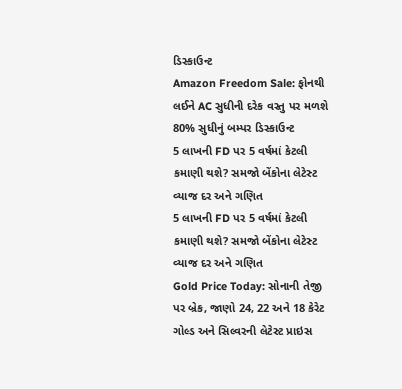ડિસ્કાઉન્ટ
Amazon Freedom Sale: ફોનથી લઈને AC સુધીની દરેક વસ્તુ પર મળશે 80% સુધીનું બમ્પર ડિસ્કાઉન્ટ
5 લાખની FD પર 5 વર્ષમાં કેટલી કમાણી થશે? સમજો બેંકોના લેટેસ્ટ વ્યાજ દર અને ગણિત
5 લાખની FD પર 5 વર્ષમાં કેટલી કમાણી થશે? સમજો બેંકોના લેટેસ્ટ વ્યાજ દર અને ગણિત
Gold Price Today: સોનાની તેજી પર બ્રેક, જાણો 24, 22 અને 18 કેરેટ ગોલ્ડ અને સિલ્વરની લેટેસ્ટ પ્રાઇસ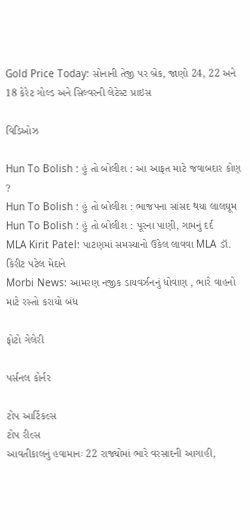Gold Price Today: સોનાની તેજી પર બ્રેક, જાણો 24, 22 અને 18 કેરેટ ગોલ્ડ અને સિલ્વરની લેટેસ્ટ પ્રાઇસ

વિડિઓઝ

Hun To Bolish : હું તો બોલીશ : આ આફત માટે જવાબદાર કોણ ?
Hun To Bolish : હું તો બોલીશ : ભાજપના સાંસદ થયા લાલઘૂમ
Hun To Bolish : હું તો બોલીશ : પૂરના પાણી, ગામનું દર્દ
MLA Kirit Patel: પાટણમાં સમસ્યાનો ઉકેલ લાવવા MLA ડૉ. કિરીટ પટેલ મેદાને
Morbi News: આમરણ નજીક ડાયવર્ઝનનું ધોવાણ , ભારે વાહનો માટે રસ્તો કરાયો બંધ

ફોટો ગેલેરી

પર્સનલ કોર્નર

ટોપ આર્ટિકલ્સ
ટોપ રીલ્સ
આવતીકાલનું હવામાનઃ 22 રાજ્યોમાં ભારે વરસાદની આગાહી,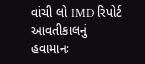વાંચી લો IMD રિપોર્ટ
આવતીકાલનું હવામાનઃ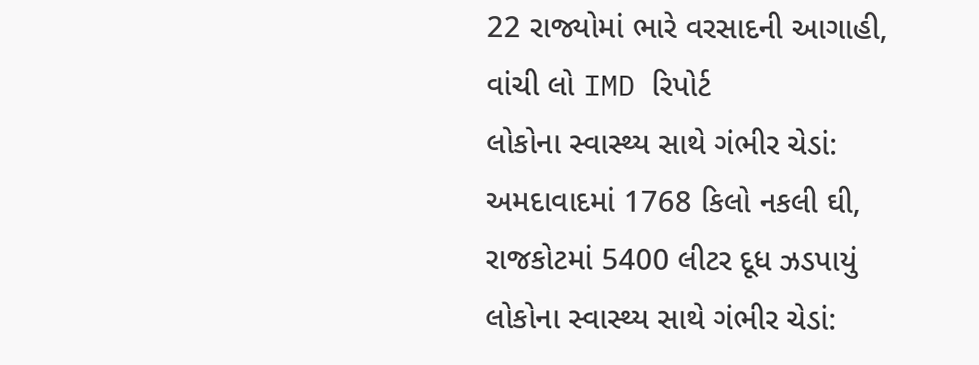22 રાજ્યોમાં ભારે વરસાદની આગાહી, વાંચી લો IMD રિપોર્ટ
લોકોના સ્વાસ્થ્ય સાથે ગંભીર ચેડાં: અમદાવાદમાં 1768 કિલો નકલી ઘી, રાજકોટમાં 5400 લીટર દૂધ ઝડપાયું
લોકોના સ્વાસ્થ્ય સાથે ગંભીર ચેડાં: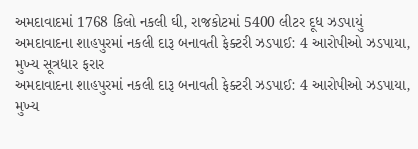અમદાવાદમાં 1768 કિલો નકલી ઘી, રાજકોટમાં 5400 લીટર દૂધ ઝડપાયું
અમદાવાદના શાહપુરમાં નકલી દારૂ બનાવતી ફેક્ટરી ઝડપાઈ: 4 આરોપીઓ ઝડપાયા, મુખ્ય સૂત્રધાર ફરાર
અમદાવાદના શાહપુરમાં નકલી દારૂ બનાવતી ફેક્ટરી ઝડપાઈ: 4 આરોપીઓ ઝડપાયા, મુખ્ય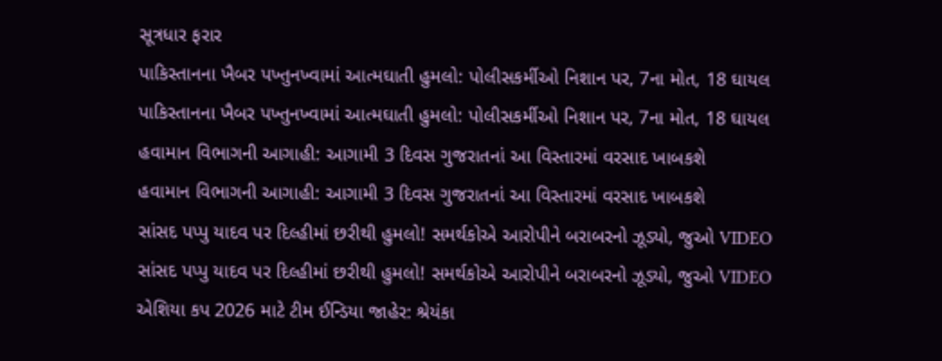સૂત્રધાર ફરાર
પાકિસ્તાનના ખૈબર પખ્તુનખ્વામાં આત્મઘાતી હુમલો: પોલીસકર્મીઓ નિશાન પર, 7ના મોત, 18 ઘાયલ
પાકિસ્તાનના ખૈબર પખ્તુનખ્વામાં આત્મઘાતી હુમલો: પોલીસકર્મીઓ નિશાન પર, 7ના મોત, 18 ઘાયલ
હવામાન વિભાગની આગાહી: આગામી 3 દિવસ ગુજરાતનાં આ વિસ્તારમાં વરસાદ ખાબકશે
હવામાન વિભાગની આગાહી: આગામી 3 દિવસ ગુજરાતનાં આ વિસ્તારમાં વરસાદ ખાબકશે
સાંસદ પપ્પુ યાદવ પર દિલ્હીમાં છરીથી હુમલો! સમર્થકોએ આરોપીને બરાબરનો ઝૂડ્યો, જુઓ VIDEO
સાંસદ પપ્પુ યાદવ પર દિલ્હીમાં છરીથી હુમલો! સમર્થકોએ આરોપીને બરાબરનો ઝૂડ્યો, જુઓ VIDEO
એશિયા કપ 2026 માટે ટીમ ઈન્ડિયા જાહેર: શ્રેયંકા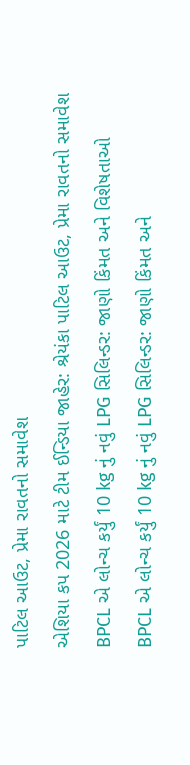પાટિલ આઉટ, પ્રેમા રાવતનો સમાવેશ
એશિયા કપ 2026 માટે ટીમ ઈન્ડિયા જાહેર: શ્રેયંકા પાટિલ આઉટ, પ્રેમા રાવતનો સમાવેશ
BPCL એ લોન્ચ કર્યું 10 kg નું નવું LPG સિલિન્ડર: જાણો કિંમત અને વિશેષતાઓ
BPCL એ લોન્ચ કર્યું 10 kg નું નવું LPG સિલિન્ડર: જાણો કિંમત અને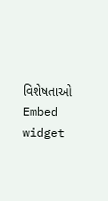વિશેષતાઓ
Embed widget